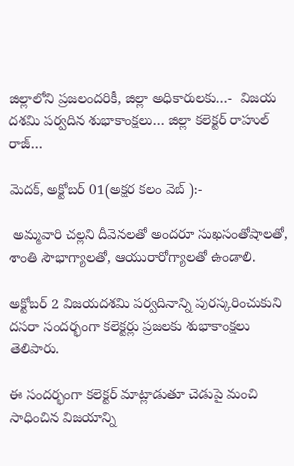జిల్లాలోని ప్రజలందరికీ, జిల్లా అధికారులకు…-  విజయ దశమి పర్వదిన శుభాకాంక్షలు… జిల్లా కలెక్టర్ రాహుల్ రాజ్…

మెదక్, అక్టోబర్ 01(అక్షర కలం వెబ్ ):-

 అమ్మవారి చల్లని దీవెనలతో అందరూ సుఖసంతోషాలతో, శాంతి సౌభాగ్యాలతో, ఆయురారోగ్యాలతో ఉండాలి.

అక్టోబర్ 2 విజయదశమి పర్వదినాన్ని పురస్కరించుకుని దసరా సందర్భంగా కలెక్టర్లు ప్రజలకు శుభాకాంక్షలు తెలిపారు.

ఈ సందర్భంగా కలెక్టర్ మాట్లాడుతూ చెడుపై మంచి సాధించిన విజయాన్ని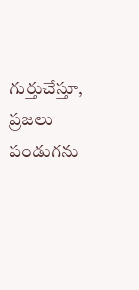గుర్తుచేస్తూ, ప్రజలు పండుగను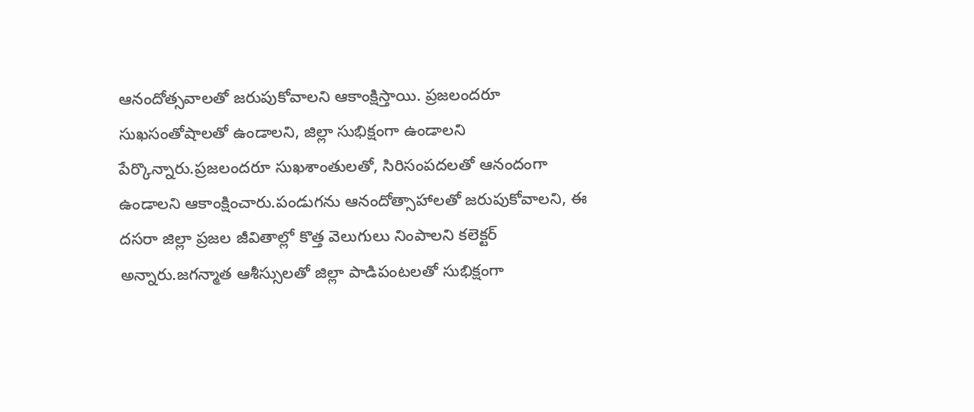ఆనందోత్సవాలతో జరుపుకోవాలని ఆకాంక్షిస్తాయి. ప్రజలందరూ సుఖసంతోషాలతో ఉండాలని, జిల్లా సుభిక్షంగా ఉండాలని పేర్కొన్నారు.ప్రజలందరూ సుఖశాంతులతో, సిరిసంపదలతో ఆనందంగా ఉండాలని ఆకాంక్షించారు.పండుగను ఆనందోత్సాహాలతో జరుపుకోవాలని, ఈ దసరా జిల్లా ప్రజల జీవితాల్లో కొత్త వెలుగులు నింపాలని కలెక్టర్ అన్నారు.జగన్మాత ఆశీస్సులతో జిల్లా పాడిపంటలతో సుభిక్షంగా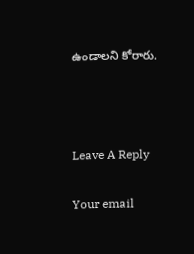ఉండాలని కోరారు.



Leave A Reply

Your email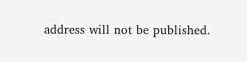address will not be published.